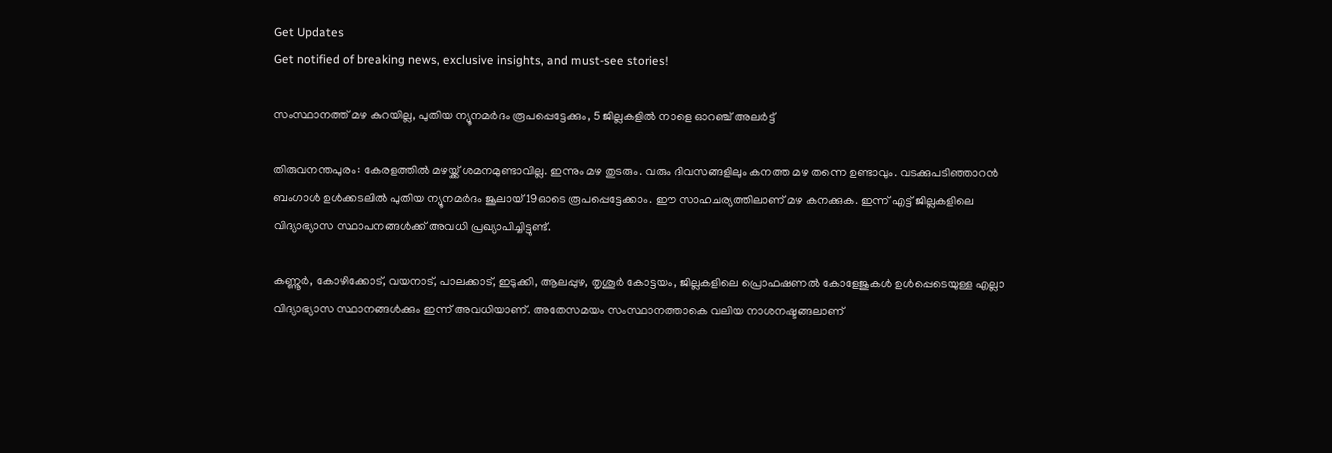Get Updates
Get notified of breaking news, exclusive insights, and must-see stories!

സംസ്ഥാനത്ത് മഴ കുറയില്ല, പുതിയ ന്യൂനമര്‍ദം രൂപപ്പെട്ടേക്കും, 5 ജില്ലകളില്‍ നാളെ ഓറഞ്ച് അലര്‍ട്ട്

തിരുവനന്തപുരം: കേരളത്തില്‍ മഴയ്ക്ക് ശമനമുണ്ടാവില്ല. ഇന്നും മഴ തുടരും. വരും ദിവസങ്ങളിലും കനത്ത മഴ തന്നെ ഉണ്ടാവും. വടക്കുപടിഞ്ഞാറന്‍ ബംഗാള്‍ ഉള്‍ക്കടലില്‍ പുതിയ ന്യൂനമര്‍ദം ജൂലായ് 19ഓടെ രൂപപ്പെട്ടേക്കാം. ഈ സാഹചര്യത്തിലാണ് മഴ കനക്കുക. ഇന്ന് എട്ട് ജില്ലകളിലെ വിദ്യാഭ്യാസ സ്ഥാപനങ്ങള്‍ക്ക് അവധി പ്രഖ്യാപിച്ചിട്ടുണ്ട്.

കണ്ണൂര്‍, കോഴിക്കോട്, വയനാട്, പാലക്കാട്, ഇടുക്കി, ആലപ്പുഴ, തൃശൂര്‍ കോട്ടയം, ജില്ലകളിലെ പ്രൊഫഷണല്‍ കോളേജുകള്‍ ഉള്‍പ്പെടെയുള്ള എല്ലാ വിദ്യാഭ്യാസ സ്ഥാനങ്ങള്‍ക്കും ഇന്ന് അവധിയാണ്. അതേസമയം സംസ്ഥാനത്താകെ വലിയ നാശനഷ്ടങ്ങലാണ്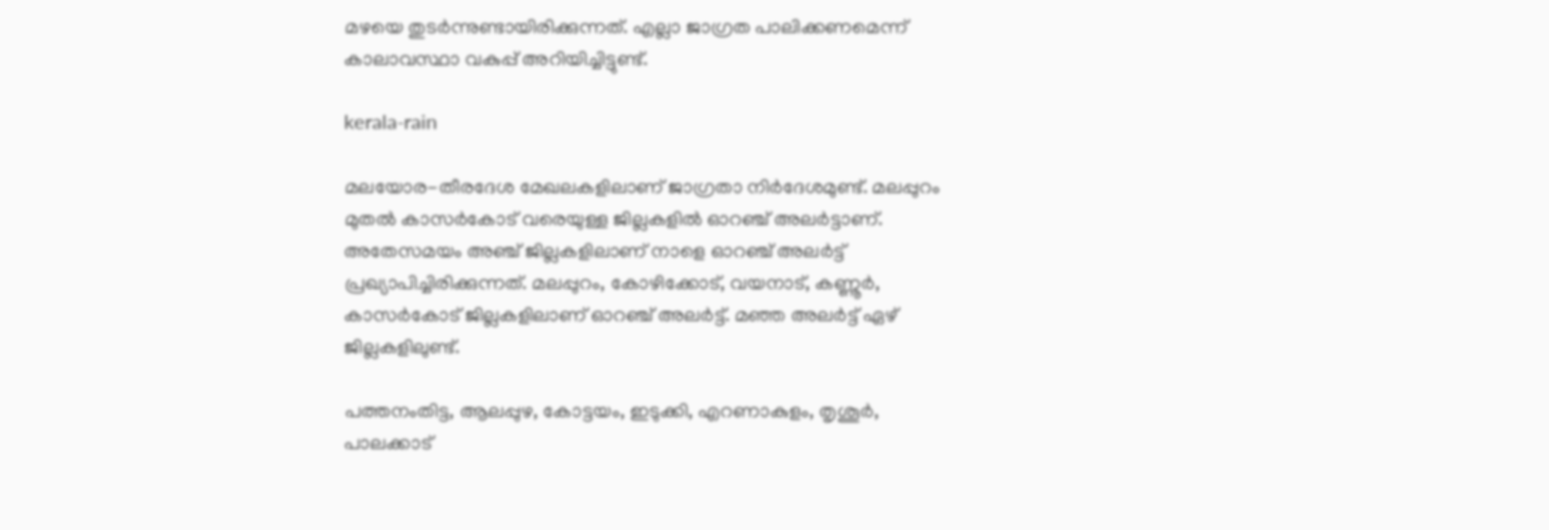മഴയെ തുടര്‍ന്നുണ്ടായിരിക്കുന്നത്. എല്ലാ ജാഗ്രത പാലിക്കണമെന്ന് കാലാവസ്ഥാ വകുപ്പ് അറിയിച്ചിട്ടുണ്ട്.

kerala-rain

മലയോര-തീരദേശ മേഖലകളിലാണ് ജാഗ്രതാ നിര്‍ദേശമുണ്ട്. മലപ്പുറം മുതല്‍ കാസര്‍കോട് വരെയുള്ള ജില്ലകളില്‍ ഓറഞ്ച് അലര്‍ട്ടാണ്. അതേസമയം അഞ്ച് ജില്ലകളിലാണ് നാളെ ഓറഞ്ച് അലര്‍ട്ട് പ്രഖ്യാപിച്ചിരിക്കുന്നത്. മലപ്പുറം, കോഴിക്കോട്, വയനാട്, കണ്ണൂര്‍, കാസര്‍കോട് ജില്ലകളിലാണ് ഓറഞ്ച് അലര്‍ട്ട്. മഞ്ഞ അലര്‍ട്ട് ഏഴ് ജില്ലകളിലുണ്ട്.

പത്തനംതിട്ട, ആലപ്പുഴ, കോട്ടയം, ഇടുക്കി, എറണാകുളം, തൃശൂര്‍, പാലക്കാട്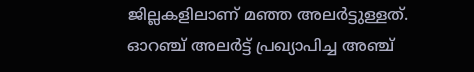ജില്ലകളിലാണ് മഞ്ഞ അലര്‍ട്ടുള്ളത്. ഓറഞ്ച് അലര്‍ട്ട് പ്രഖ്യാപിച്ച അഞ്ച്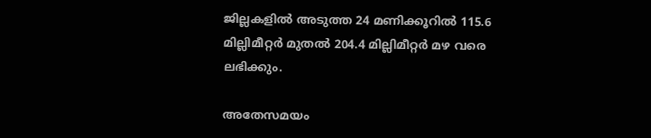ജില്ലകളില്‍ അടുത്ത 24 മണിക്കൂറില്‍ 115.6 മില്ലിമീറ്റര്‍ മുതല്‍ 204.4 മില്ലിമീറ്റര്‍ മഴ വരെ ലഭിക്കും.

അതേസമയം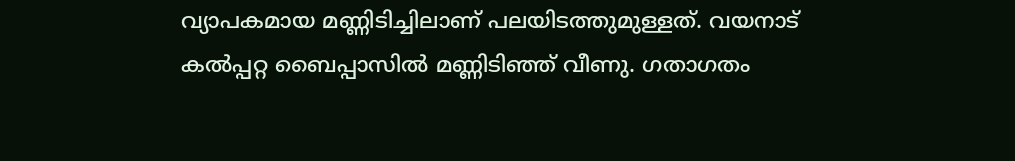വ്യാപകമായ മണ്ണിടിച്ചിലാണ് പലയിടത്തുമുള്ളത്. വയനാട് കല്‍പ്പറ്റ ബൈപ്പാസില്‍ മണ്ണിടിഞ്ഞ് വീണു. ഗതാഗതം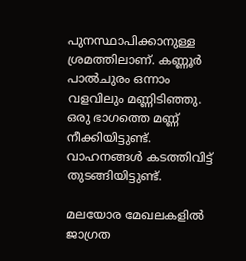പുനസ്ഥാപിക്കാനുള്ള ശ്രമത്തിലാണ്. കണ്ണൂര്‍ പാല്‍ചുരം ഒന്നാം വളവിലും മണ്ണിടിഞ്ഞു. ഒരു ഭാഗത്തെ മണ്ണ് നീക്കിയിട്ടുണ്ട്. വാഹനങ്ങള്‍ കടത്തിവിട്ട് തുടങ്ങിയിട്ടുണ്ട്.

മലയോര മേഖലകളില്‍ ജാഗ്രത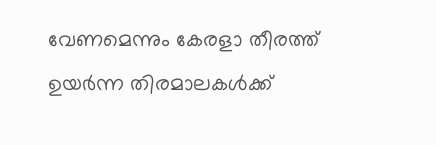വേണമെന്നും കേരളാ തീരത്ത് ഉയര്‍ന്ന തിരമാലകള്‍ക്ക്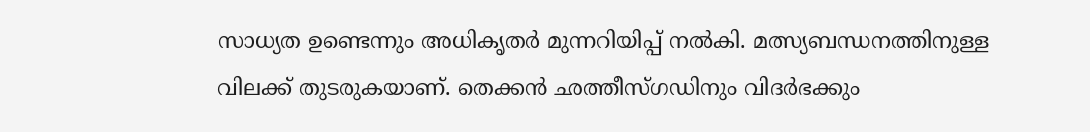സാധ്യത ഉണ്ടെന്നും അധികൃതര്‍ മുന്നറിയിപ്പ് നല്‍കി. മത്സ്യബന്ധനത്തിനുള്ള വിലക്ക് തുടരുകയാണ്. തെക്കന്‍ ഛത്തീസ്ഗഡിനും വിദര്‍ഭക്കും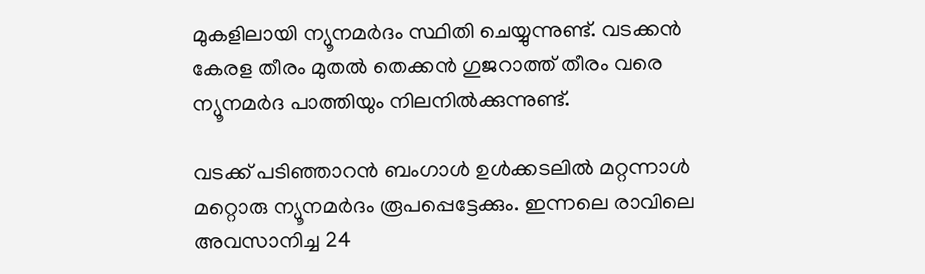മുകളിലായി ന്യൂനമര്‍ദം സ്ഥിതി ചെയ്യുന്നുണ്ട്. വടക്കന്‍ കേരള തീരം മുതല്‍ തെക്കന്‍ ഗുജറാത്ത് തീരം വരെ ന്യൂനമര്‍ദ പാത്തിയും നിലനില്‍ക്കുന്നുണ്ട്.

വടക്ക് പടിഞ്ഞാറന്‍ ബംഗാള്‍ ഉള്‍ക്കടലില്‍ മറ്റന്നാള്‍ മറ്റൊരു ന്യൂനമര്‍ദം രൂപപ്പെട്ടേക്കും. ഇന്നലെ രാവിലെ അവസാനിച്ച 24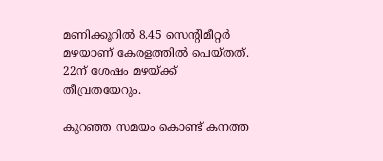മണിക്കൂറില്‍ 8.45 സെന്റിമീറ്റര്‍ മഴയാണ് കേരളത്തില്‍ പെയ്തത്. 22ന് ശേഷം മഴയ്ക്ക് തീവ്രതയേറും.

കുറഞ്ഞ സമയം കൊണ്ട് കനത്ത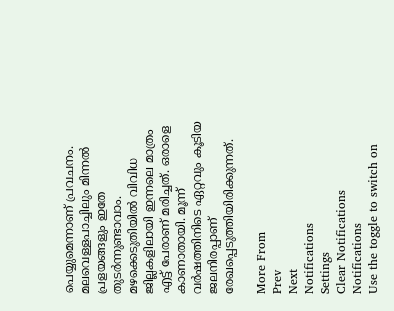പെയ്യുമെന്നാണ് പ്രവചനം. മലവെള്ളപാച്ചിലും മിന്നല്‍ പ്രളയങ്ങളും ഇതേ തുടര്‍ന്നുണ്ടാവാം. മഴക്കെടുതിയില്‍ വിവിധ ജില്ലകളിലായി ഇന്നലെ മാത്രം എട്ട് പേരാണ് മരിച്ചത്. ഒരാളെ കാണാതായി. മൂന്ന് വര്‍ഷത്തിനിടെ ഏറ്റവും കൂടിയ ജലനിരപ്പാണ് രേഖപ്പെടുത്തിയിരിക്കുന്നത്.

More From
Prev
Next
Notifications
Settings
Clear Notifications
Notifications
Use the toggle to switch on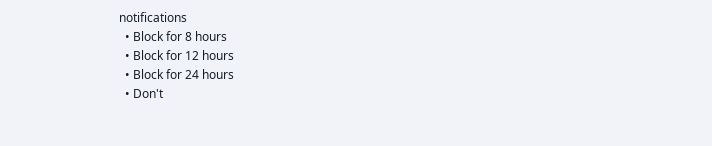notifications
  • Block for 8 hours
  • Block for 12 hours
  • Block for 24 hours
  • Don't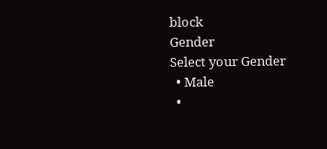block
Gender
Select your Gender
  • Male
  •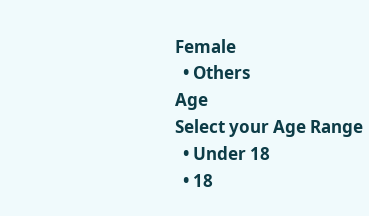Female
  • Others
Age
Select your Age Range
  • Under 18
  • 18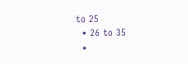to 25
  • 26 to 35
  •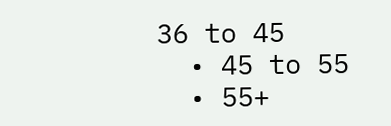36 to 45
  • 45 to 55
  • 55+